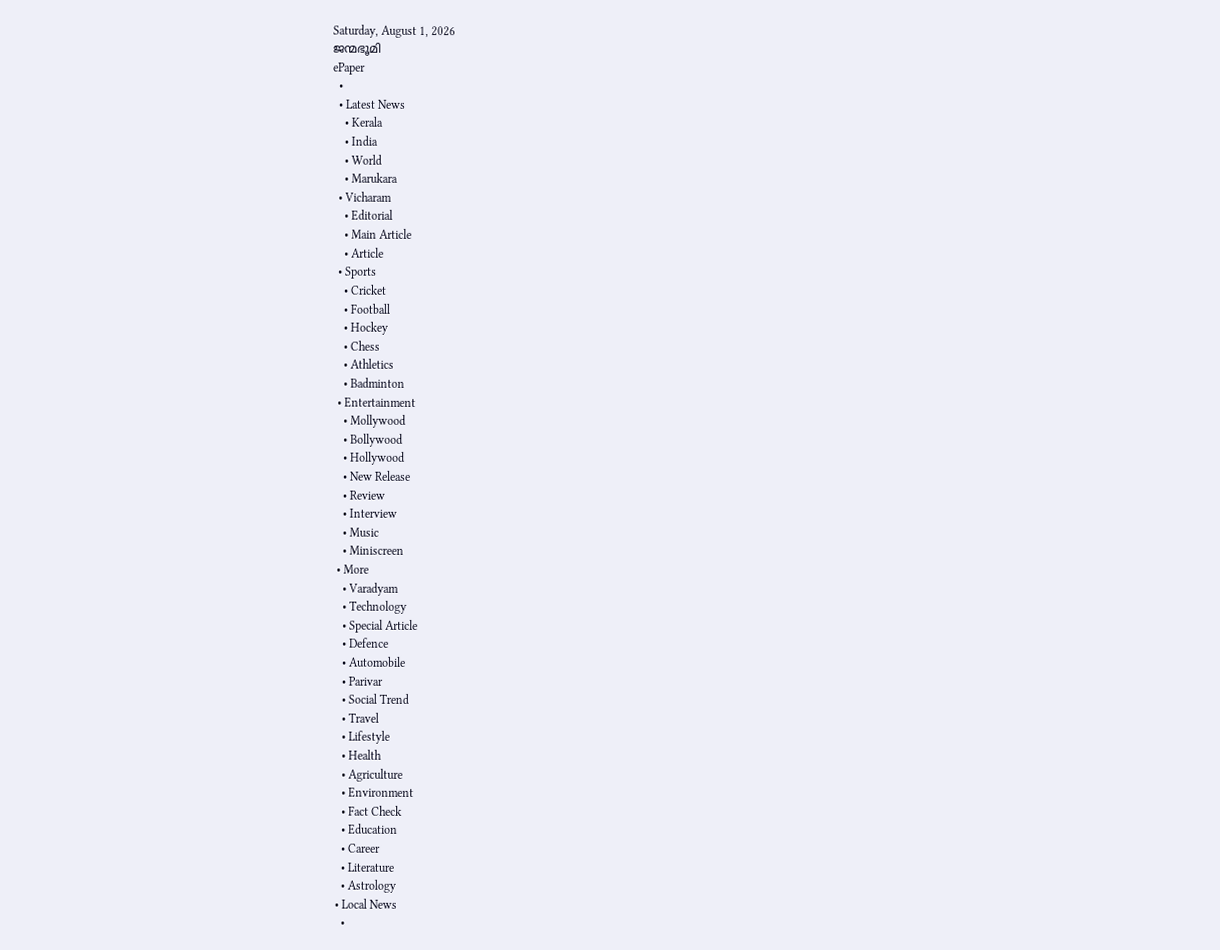Saturday, August 1, 2026
ജന്മഭൂമി
ePaper
  •
  • Latest News
    • Kerala
    • India
    • World
    • Marukara
  • Vicharam
    • Editorial
    • Main Article
    • Article
  • Sports
    • Cricket
    • Football
    • Hockey
    • Chess
    • Athletics
    • Badminton
  • Entertainment
    • Mollywood
    • Bollywood
    • Hollywood
    • New Release
    • Review
    • Interview
    • Music
    • Miniscreen
  • More
    • Varadyam
    • Technology
    • Special Article
    • Defence
    • Automobile
    • Parivar
    • Social Trend
    • Travel
    • Lifestyle
    • Health
    • Agriculture
    • Environment
    • Fact Check
    • Education
    • Career
    • Literature
    • Astrology
  • Local News
    •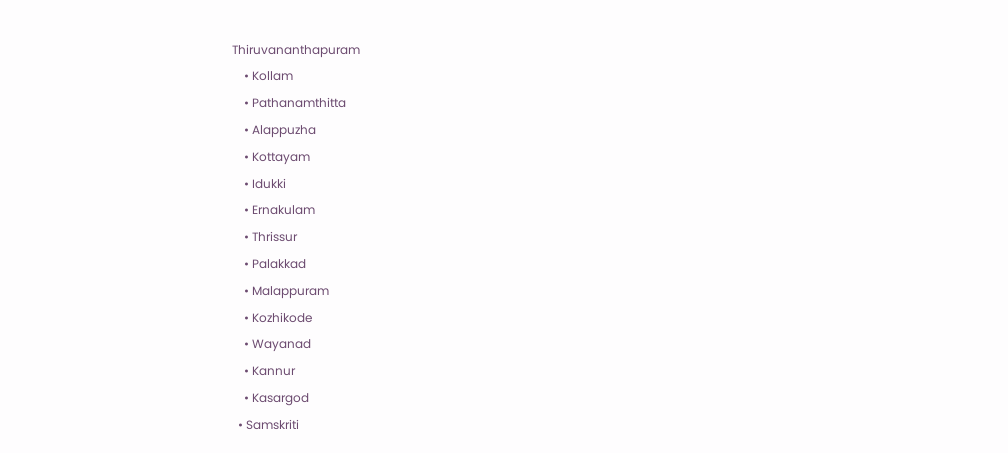Thiruvananthapuram
    • Kollam
    • Pathanamthitta
    • Alappuzha
    • Kottayam
    • Idukki
    • Ernakulam
    • Thrissur
    • Palakkad
    • Malappuram
    • Kozhikode
    • Wayanad
    • Kannur
    • Kasargod
  • Samskriti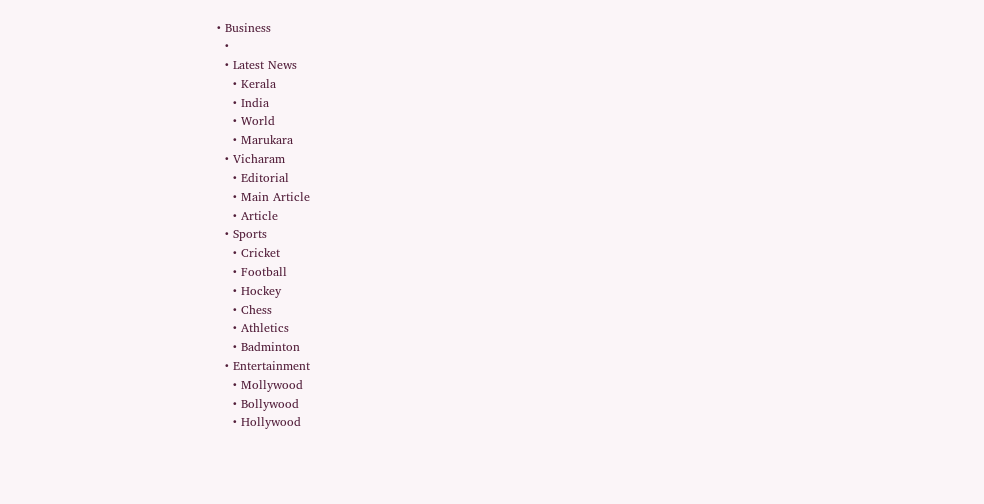• Business
  •
  • Latest News
    • Kerala
    • India
    • World
    • Marukara
  • Vicharam
    • Editorial
    • Main Article
    • Article
  • Sports
    • Cricket
    • Football
    • Hockey
    • Chess
    • Athletics
    • Badminton
  • Entertainment
    • Mollywood
    • Bollywood
    • Hollywood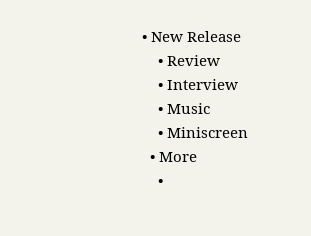• New Release
    • Review
    • Interview
    • Music
    • Miniscreen
  • More
    •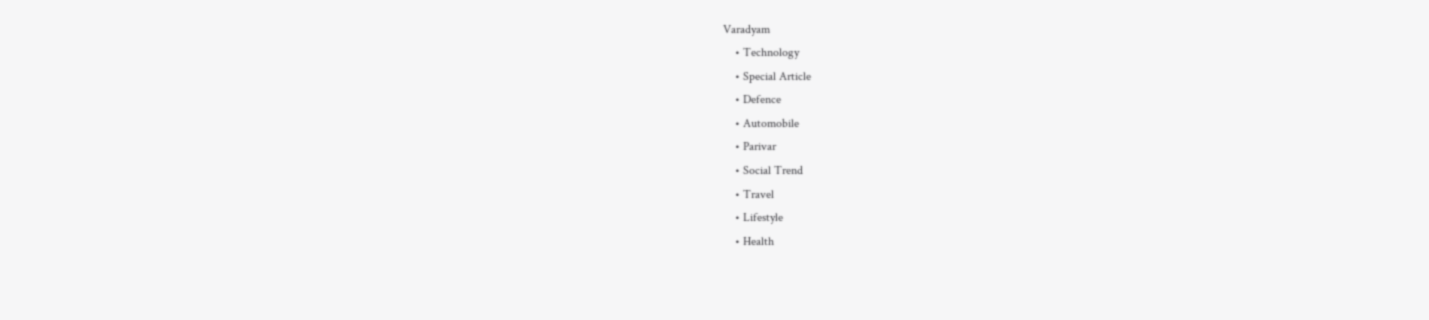Varadyam
    • Technology
    • Special Article
    • Defence
    • Automobile
    • Parivar
    • Social Trend
    • Travel
    • Lifestyle
    • Health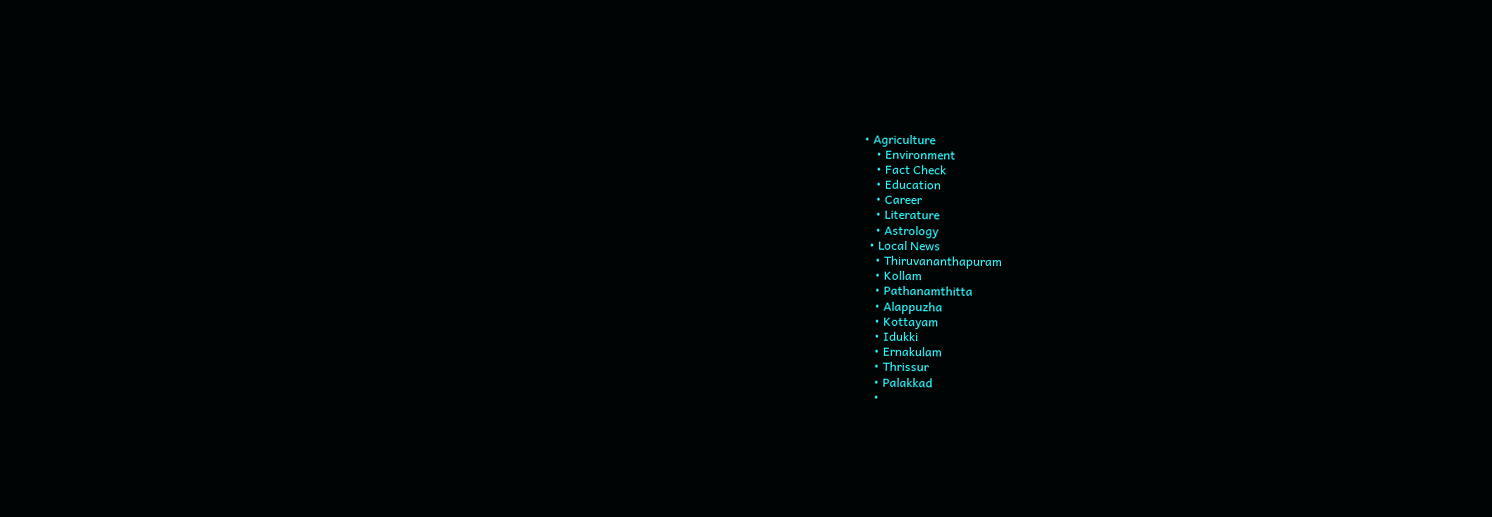• Agriculture
    • Environment
    • Fact Check
    • Education
    • Career
    • Literature
    • Astrology
  • Local News
    • Thiruvananthapuram
    • Kollam
    • Pathanamthitta
    • Alappuzha
    • Kottayam
    • Idukki
    • Ernakulam
    • Thrissur
    • Palakkad
    •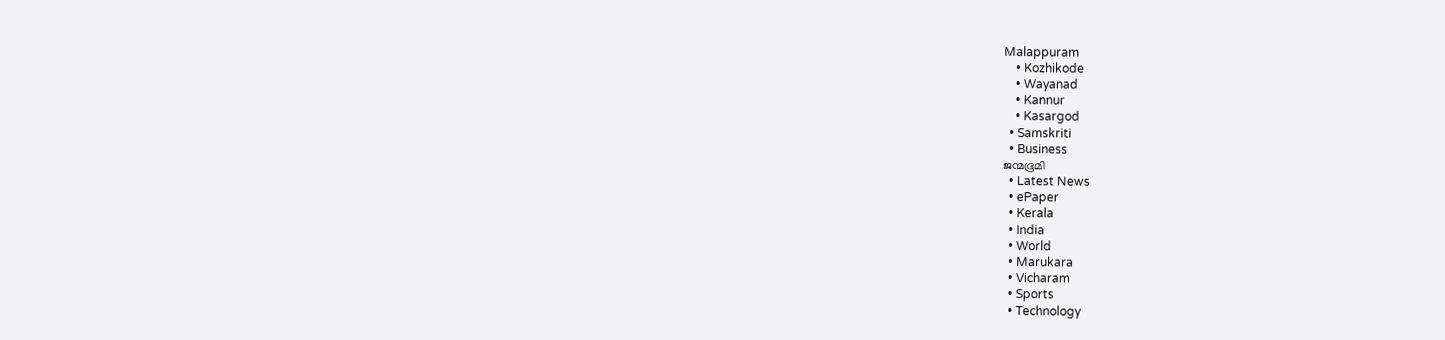Malappuram
    • Kozhikode
    • Wayanad
    • Kannur
    • Kasargod
  • Samskriti
  • Business
ജന്മഭൂമി
  • Latest News
  • ePaper
  • Kerala
  • India
  • World
  • Marukara
  • Vicharam
  • Sports
  • Technology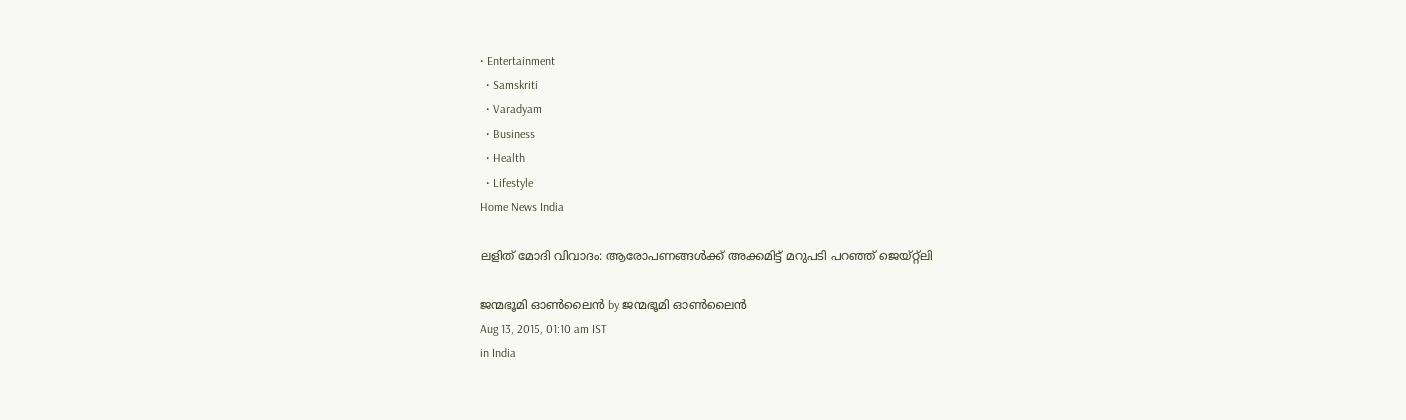• Entertainment
  • Samskriti
  • Varadyam
  • Business
  • Health
  • Lifestyle
Home News India

ലളിത് മോദി വിവാദം: ആരോപണങ്ങള്‍ക്ക് അക്കമിട്ട് മറുപടി പറഞ്ഞ് ജെയ്റ്റ്‌ലി

ജന്മഭൂമി ഓണ്‍ലൈന്‍ by ജന്മഭൂമി ഓണ്‍ലൈന്‍
Aug 13, 2015, 01:10 am IST
in India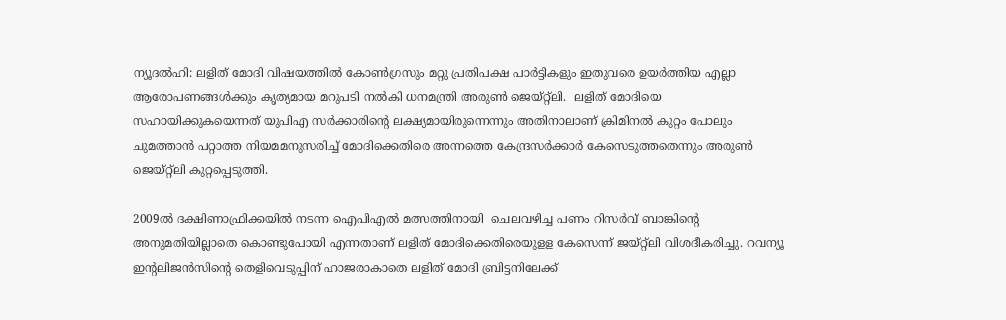ന്യൂദല്‍ഹി: ലളിത് മോദി വിഷയത്തില്‍ കോണ്‍ഗ്രസും മറ്റു പ്രതിപക്ഷ പാര്‍ട്ടികളും ഇതുവരെ ഉയര്‍ത്തിയ എല്ലാ ആരോപണങ്ങള്‍ക്കും കൃത്യമായ മറുപടി നല്‍കി ധനമന്ത്രി അരുണ്‍ ജെയ്റ്റ്‌ലി.  ലളിത് മോദിയെ സഹായിക്കുകയെന്നത് യുപിഎ സര്‍ക്കാരിന്റെ ലക്ഷ്യമായിരുന്നെന്നും അതിനാലാണ് ക്രിമിനല്‍ കുറ്റം പോലും ചുമത്താന്‍ പറ്റാത്ത നിയമമനുസരിച്ച് മോദിക്കെതിരെ അന്നത്തെ കേന്ദ്രസര്‍ക്കാര്‍ കേസെടുത്തതെന്നും അരുണ്‍ ജെയ്റ്റ്‌ലി കുറ്റപ്പെടുത്തി.

2009ല്‍ ദക്ഷിണാഫ്രിക്കയില്‍ നടന്ന ഐപിഎല്‍ മത്സത്തിനായി  ചെലവഴിച്ച പണം റിസര്‍വ് ബാങ്കിന്റെ  അനുമതിയില്ലാതെ കൊണ്ടുപോയി എന്നതാണ് ലളിത് മോദിക്കെതിരെയുളള കേസെന്ന് ജയ്റ്റ്‌ലി വിശദീകരിച്ചു. റവന്യൂ ഇന്റലിജന്‍സിന്റെ തെളിവെടുപ്പിന് ഹാജരാകാതെ ലളിത് മോദി ബ്രിട്ടനിലേക്ക്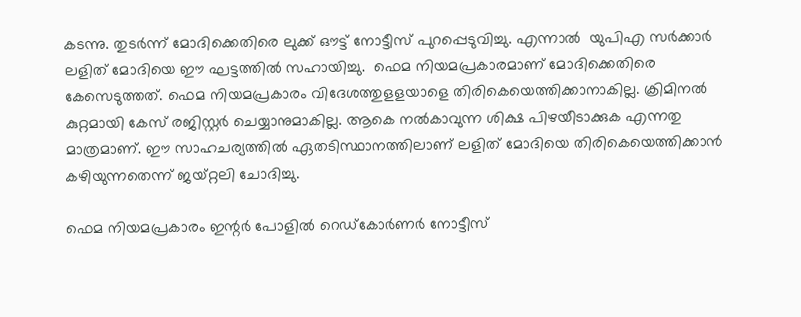കടന്നു. തുടര്‍ന്ന് മോദിക്കെതിരെ ലുക്ക് ഔട്ട് നോട്ടീസ് പുറപ്പെടുവിച്ചു. എന്നാല്‍  യുപിഎ സര്‍ക്കാര്‍ ലളിത് മോദിയെ ഈ ഘട്ടത്തില്‍ സഹായിച്ചു.  ഫെമ നിയമപ്രകാരമാണ് മോദിക്കെതിരെ കേസെടുത്തത്. ഫെമ നിയമപ്രകാരം വിദേശത്തുളളയാളെ തിരികെയെത്തിക്കാനാകില്ല. ക്രിമിനല്‍ കുറ്റമായി കേസ് രജിസ്റ്റര്‍ ചെയ്യാനുമാകില്ല. ആകെ നല്‍കാവുന്ന ശിക്ഷ പിഴയീടാക്കുക എന്നതു മാത്രമാണ്. ഈ സാഹചര്യത്തില്‍ ഏതടിസ്ഥാനത്തിലാണ് ലളിത് മോദിയെ തിരികെയെത്തിക്കാന്‍ കഴിയുന്നതെന്ന് ജയ്റ്റലി ചോദിച്ചു.

ഫെമ നിയമപ്രകാരം ഇന്റര്‍ പോളില്‍ റെഡ്‌കോര്‍ണര്‍ നോട്ടീസ്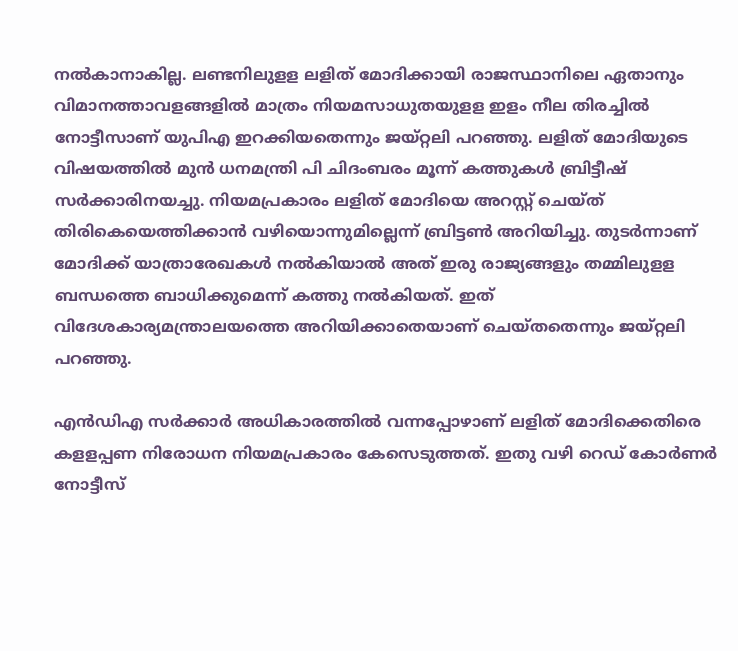നല്‍കാനാകില്ല. ലണ്ടനിലുളള ലളിത് മോദിക്കായി രാജസ്ഥാനിലെ ഏതാനും വിമാനത്താവളങ്ങളില്‍ മാത്രം നിയമസാധുതയുളള ഇളം നീല തിരച്ചില്‍ നോട്ടീസാണ് യുപിഎ ഇറക്കിയതെന്നും ജയ്റ്റലി പറഞ്ഞു. ലളിത് മോദിയുടെ വിഷയത്തില്‍ മുന്‍ ധനമന്ത്രി പി ചിദംബരം മൂന്ന് കത്തുകള്‍ ബ്രിട്ടീഷ് സര്‍ക്കാരിനയച്ചു. നിയമപ്രകാരം ലളിത് മോദിയെ അറസ്റ്റ് ചെയ്ത് തിരികെയെത്തിക്കാന്‍ വഴിയൊന്നുമില്ലെന്ന് ബ്രിട്ടണ്‍ അറിയിച്ചു. തുടര്‍ന്നാണ് മോദിക്ക് യാത്രാരേഖകള്‍ നല്‍കിയാല്‍ അത് ഇരു രാജ്യങ്ങളും തമ്മിലുളള ബന്ധത്തെ ബാധിക്കുമെന്ന് കത്തു നല്‍കിയത്. ഇത് വിദേശകാര്യമന്ത്രാലയത്തെ അറിയിക്കാതെയാണ് ചെയ്തതെന്നും ജയ്റ്റലി പറഞ്ഞു.

എന്‍ഡിഎ സര്‍ക്കാര്‍ അധികാരത്തില്‍ വന്നപ്പോഴാണ് ലളിത് മോദിക്കെതിരെ കളളപ്പണ നിരോധന നിയമപ്രകാരം കേസെടുത്തത്. ഇതു വഴി റെഡ് കോര്‍ണര്‍ നോട്ടീസ്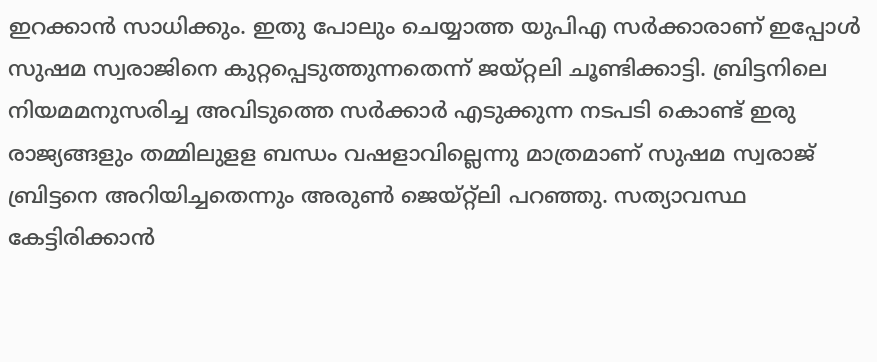ഇറക്കാന്‍ സാധിക്കും. ഇതു പോലും ചെയ്യാത്ത യുപിഎ സര്‍ക്കാരാണ് ഇപ്പോള്‍ സുഷമ സ്വരാജിനെ കുറ്റപ്പെടുത്തുന്നതെന്ന് ജയ്റ്റലി ചൂണ്ടിക്കാട്ടി. ബ്രിട്ടനിലെ നിയമമനുസരിച്ച അവിടുത്തെ സര്‍ക്കാര്‍ എടുക്കുന്ന നടപടി കൊണ്ട് ഇരു രാജ്യങ്ങളും തമ്മിലുളള ബന്ധം വഷളാവില്ലെന്നു മാത്രമാണ് സുഷമ സ്വരാജ് ബ്രിട്ടനെ അറിയിച്ചതെന്നും അരുണ്‍ ജെയ്റ്റ്‌ലി പറഞ്ഞു. സത്യാവസ്ഥ കേട്ടിരിക്കാന്‍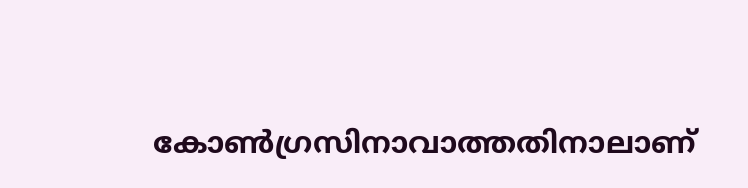കോണ്‍ഗ്രസിനാവാത്തതിനാലാണ്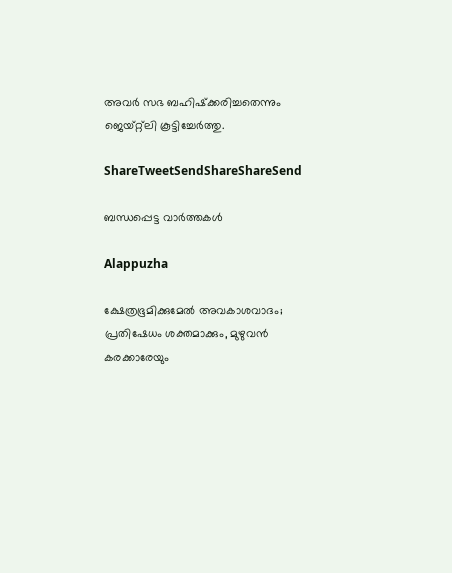അവര്‍ സഭ ബഹിഷ്‌ക്കരിച്ചതെന്നും ജെയ്റ്റ്‌ലി കൂട്ടിച്ചേര്‍ത്തു.

ShareTweetSendShareShareSend

ബന്ധപ്പെട്ട വാര്‍ത്തകള്‍

Alappuzha

ക്ഷേത്രഭൂമിക്കുമേല്‍ അവകാശവാദം; പ്രതിഷേധം ശക്തമാക്കും, മുഴുവന്‍ കരക്കാരേയും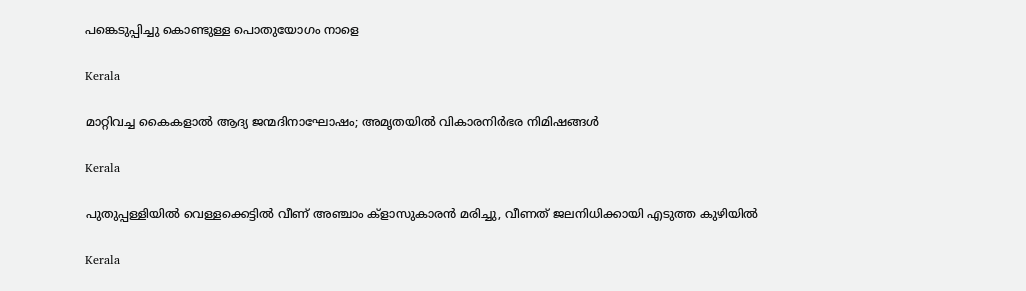പങ്കെടുപ്പിച്ചു കൊണ്ടുള്ള പൊതുയോഗം നാളെ

Kerala

മാറ്റിവച്ച കൈകളാല്‍ ആദ്യ ജന്മദിനാഘോഷം; അമൃതയില്‍ വികാരനിര്‍ഭര നിമിഷങ്ങള്‍

Kerala

പുതുപ്പള്ളിയില്‍ വെള്ളക്കെട്ടില്‍ വീണ് അഞ്ചാം ക്‌ളാസുകാരന്‍ മരിച്ചു, വീണത് ജലനിധിക്കായി എടുത്ത കുഴിയില്‍

Kerala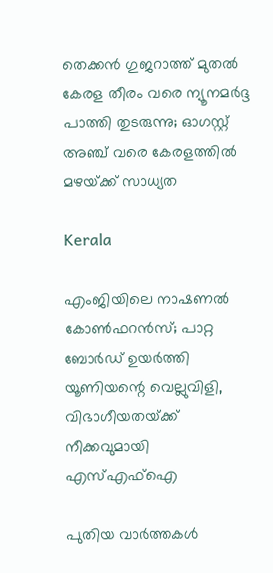തെക്കൻ ഗുജറാത്ത് മുതൽ കേരള തീരം വരെ ന്യൂനമർദ്ദ പാത്തി തുടരുന്നു; ഓഗസ്റ്റ് അഞ്ച് വരെ കേരളത്തിൽ മഴയ്‌ക്ക് സാധ്യത

Kerala

എംജിയിലെ നാഷണല്‍ കോണ്‍ഫറന്‍സ്; പാറ്റ ബോര്‍ഡ് ഉയര്‍ത്തി യൂണിയന്റെ വെല്ലുവിളി, വിഭാഗീയതയ്‌ക്ക് നീക്കവുമായി എസ്എഫ്‌ഐ

പുതിയ വാര്‍ത്തകള്‍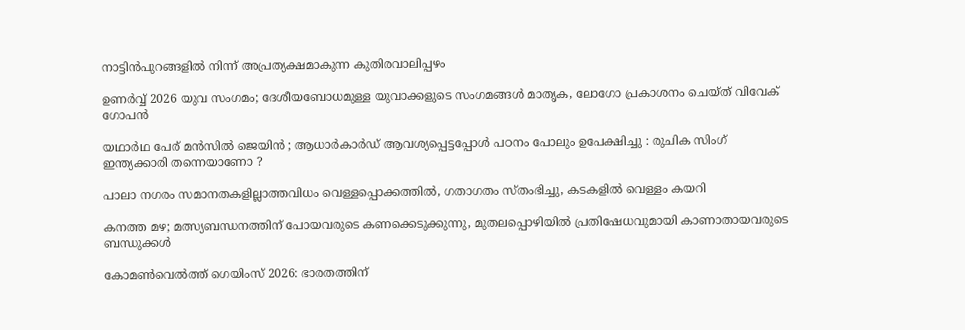നാട്ടിന്‍പുറങ്ങളില്‍ നിന്ന് അപ്രത്യക്ഷമാകുന്ന കുതിരവാലിപ്പഴം

ഉണർവ്വ് 2026 യുവ സംഗമം; ദേശീയബോധമുള്ള യുവാക്കളുടെ സംഗമങ്ങൾ മാതൃക, ലോഗോ പ്രകാശനം ചെയ്ത് വിവേക് ഗോപൻ

യഥാർഥ പേര് മൻസിൽ ജെയിൻ ; ആധാർകാർഡ് ആവശ്യപ്പെട്ടപ്പോൾ പഠനം പോലും ഉപേക്ഷിച്ചു : രുചിക സിംഗ് ഇന്ത്യക്കാരി തന്നെയാണോ ?

പാലാ നഗരം സമാനതകളില്ലാത്തവിധം വെള്ളപ്പൊക്കത്തില്‍, ഗതാഗതം സ്തംഭിച്ചു, കടകളില്‍ വെള്ളം കയറി

കനത്ത മഴ; മത്സ്യബന്ധനത്തിന് പോയവരുടെ കണക്കെടുക്കുന്നു, മുതലപ്പൊഴിയിൽ പ്രതിഷേധവുമായി കാണാതായവരുടെ ബന്ധുക്കൾ

കോമണ്‍വെല്‍ത്ത് ഗെയിംസ് 2026: ഭാരതത്തിന്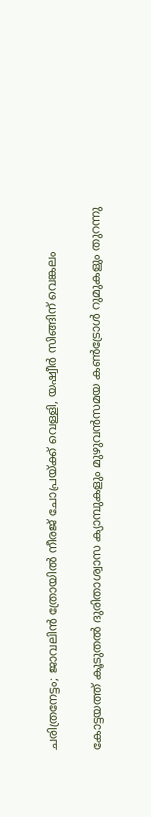ചരിത്രനേട്ടം; ജാവലിന്‍ ത്രോയില്‍ നീരജ് ചോപ്രയ്‌ക്ക് വെള്ളി, യഷ്വീര്‍ സിങ്ങിന് വെങ്കലം

കോട്ടയത്ത് കൂടുതല്‍ ദുരിതാശ്വാസ ക്യാമ്പുകളും മുഴുവന്‍സമയ കണ്‍ട്രോള്‍ റുമുകളും തുറന്നു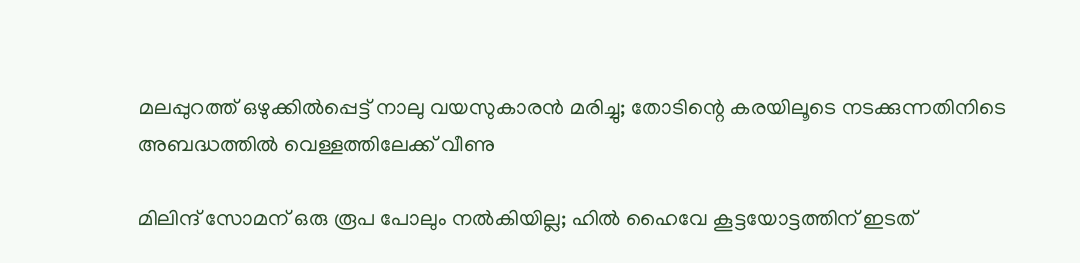മലപ്പുറത്ത് ഒഴുക്കില്‍പ്പെട്ട് നാലു വയസുകാരന്‍ മരിച്ചു; തോടിന്റെ കരയിലൂടെ നടക്കുന്നതിനിടെ അബദ്ധത്തിൽ വെള്ളത്തിലേക്ക് വീണു

മിലിന്ദ് സോമന് ഒരു രൂപ പോലും നല്‍കിയില്ല; ഹില്‍ ഹൈവേ കൂട്ടയോട്ടത്തിന് ഇടത്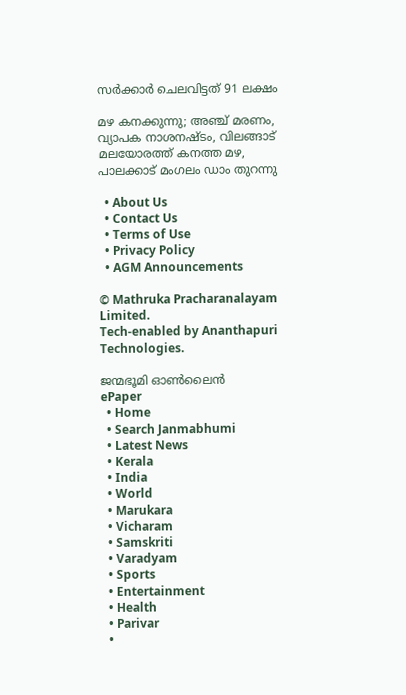സര്‍ക്കാര്‍ ചെലവിട്ടത് 91 ലക്ഷം

മഴ കനക്കുന്നു; അഞ്ച് മരണം, വ്യാപക നാശനഷ്ടം, വിലങ്ങാട് മലയോരത്ത് കനത്ത മഴ, പാലക്കാട് മംഗലം ഡാം തുറന്നു

  • About Us
  • Contact Us
  • Terms of Use
  • Privacy Policy
  • AGM Announcements

© Mathruka Pracharanalayam Limited.
Tech-enabled by Ananthapuri Technologies.

ജന്മഭൂമി ഓണ്‍ലൈന്‍
ePaper
  • Home
  • Search Janmabhumi
  • Latest News
  • Kerala
  • India
  • World
  • Marukara
  • Vicharam
  • Samskriti
  • Varadyam
  • Sports
  • Entertainment
  • Health
  • Parivar
  •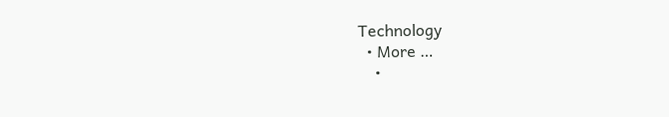Technology
  • More …
    •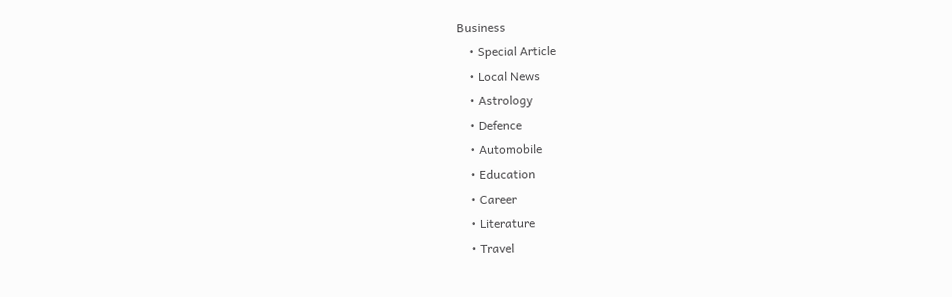Business
    • Special Article
    • Local News
    • Astrology
    • Defence
    • Automobile
    • Education
    • Career
    • Literature
    • Travel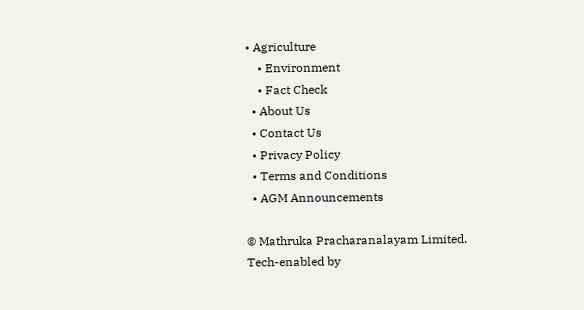• Agriculture
    • Environment
    • Fact Check
  • About Us
  • Contact Us
  • Privacy Policy
  • Terms and Conditions
  • AGM Announcements

© Mathruka Pracharanalayam Limited.
Tech-enabled by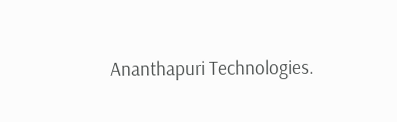Ananthapuri Technologies.